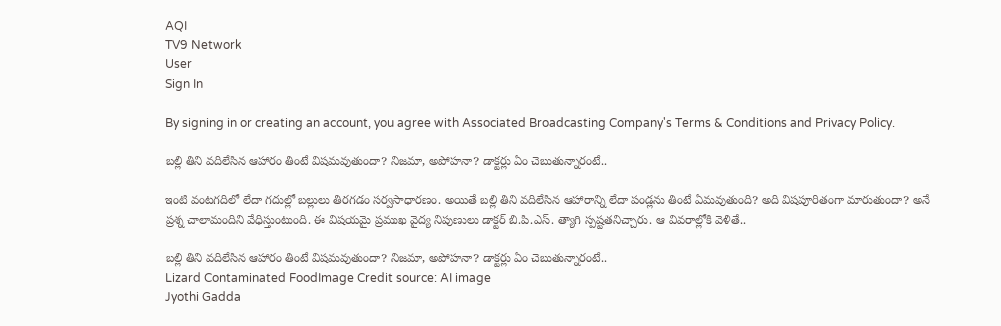AQI
TV9 Network
User
Sign In

By signing in or creating an account, you agree with Associated Broadcasting Company's Terms & Conditions and Privacy Policy.

బల్లి తిని వదిలేసిన ఆహారం తింటే విషమవుతుందా? నిజమా, అపోహనా? డాక్టర్లు ఏం చెబుతున్నారంటే..

ఇంటి వంటగదిలో లేదా గదుల్లో బల్లులు తిరగడం సర్వసాధారణం. అయితే బల్లి తిని వదిలేసిన ఆహారాన్ని లేదా పండ్లను తింటే ఏమవుతుంది? అది విషపూరితంగా మారుతుందా? అనే ప్రశ్న చాలామందిని వేధిస్తుంటుంది. ఈ విషయమై ప్రముఖ వైద్య నిపుణులు డాక్టర్ బి.పి.ఎస్. త్యాగి స్పష్టతనిచ్చారు. ఆ వివరాల్లోకి వెళితే..

బల్లి తిని వదిలేసిన ఆహారం తింటే విషమవుతుందా? నిజమా, అపోహనా? డాక్టర్లు ఏం చెబుతున్నారంటే..
Lizard Contaminated FoodImage Credit source: AI image
Jyothi Gadda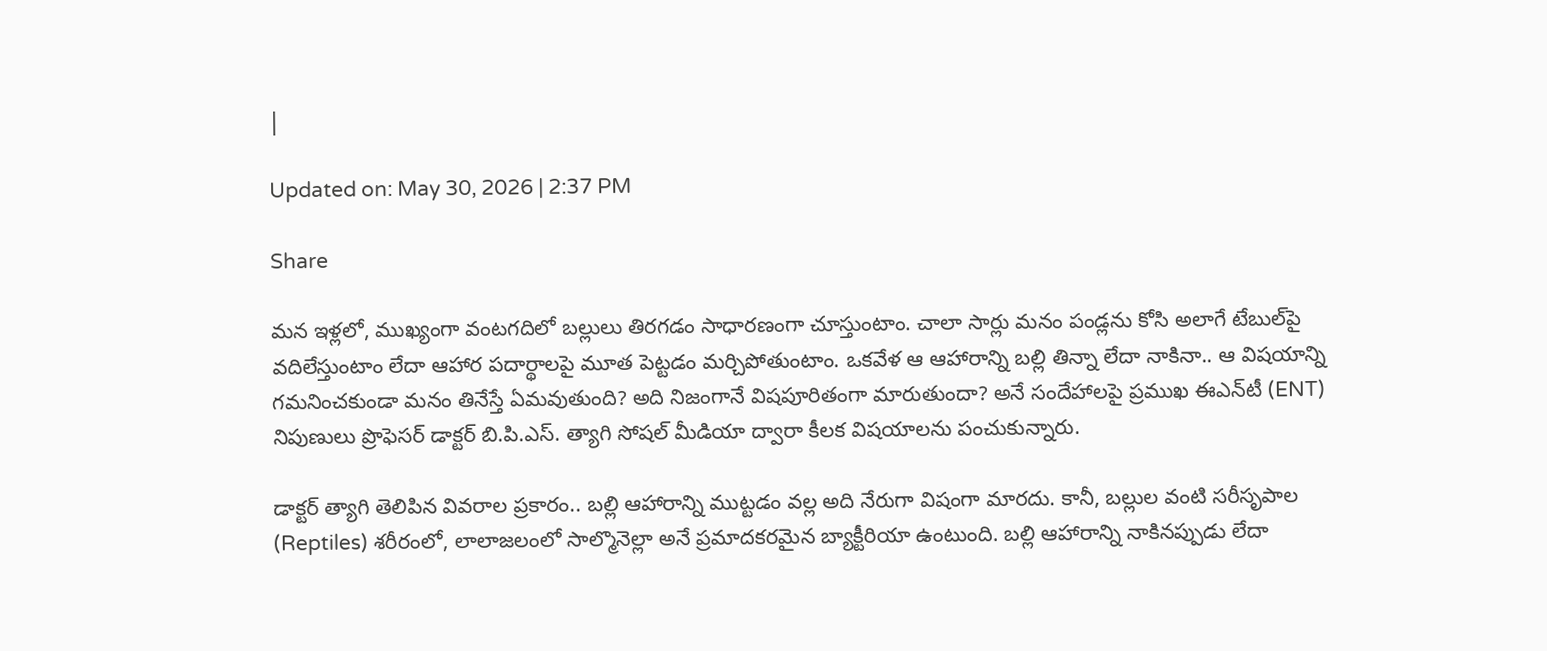|

Updated on: May 30, 2026 | 2:37 PM

Share

మన ఇళ్లలో, ముఖ్యంగా వంటగదిలో బల్లులు తిరగడం సాధారణంగా చూస్తుంటాం. చాలా సార్లు మనం పండ్లను కోసి అలాగే టేబుల్‌పై వదిలేస్తుంటాం లేదా ఆహార పదార్థాలపై మూత పెట్టడం మర్చిపోతుంటాం. ఒకవేళ ఆ ఆహారాన్ని బల్లి తిన్నా లేదా నాకినా.. ఆ విషయాన్ని గమనించకుండా మనం తినేస్తే ఏమవుతుంది? అది నిజంగానే విషపూరితంగా మారుతుందా? అనే సందేహాలపై ప్రముఖ ఈఎన్‌టీ (ENT) నిపుణులు ప్రొఫెసర్ డాక్టర్ బి.పి.ఎస్. త్యాగి సోషల్ మీడియా ద్వారా కీలక విషయాలను పంచుకున్నారు.

డాక్టర్ త్యాగి తెలిపిన వివరాల ప్రకారం.. బల్లి ఆహారాన్ని ముట్టడం వల్ల అది నేరుగా విషంగా మారదు. కానీ, బల్లుల వంటి సరీసృపాల (Reptiles) శరీరంలో, లాలాజలంలో సాల్మొనెల్లా అనే ప్రమాదకరమైన బ్యాక్టీరియా ఉంటుంది. బల్లి ఆహారాన్ని నాకినప్పుడు లేదా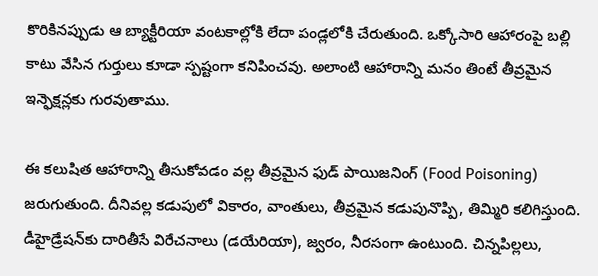కొరికినప్పుడు ఆ బ్యాక్టీరియా వంటకాల్లోకి లేదా పండ్లలోకి చేరుతుంది. ఒక్కోసారి ఆహారంపై బల్లి కాటు వేసిన గుర్తులు కూడా స్పష్టంగా కనిపించవు. అలాంటి ఆహారాన్ని మనం తింటే తీవ్రమైన ఇన్ఫెక్షన్లకు గురవుతాము.

ఈ కలుషిత ఆహారాన్ని తీసుకోవడం వల్ల తీవ్రమైన ఫుడ్ పాయిజనింగ్ (Food Poisoning) జరుగుతుంది. దీనివల్ల కడుపులో వికారం, వాంతులు, తీవ్రమైన కడుపునొప్పి, తిమ్మిరి కలిగిస్తుంది. డీహైడ్రేషన్‌కు దారితీసే విరేచనాలు (డయేరియా), జ్వరం, నీరసంగా ఉంటుంది. చిన్నపిల్లలు,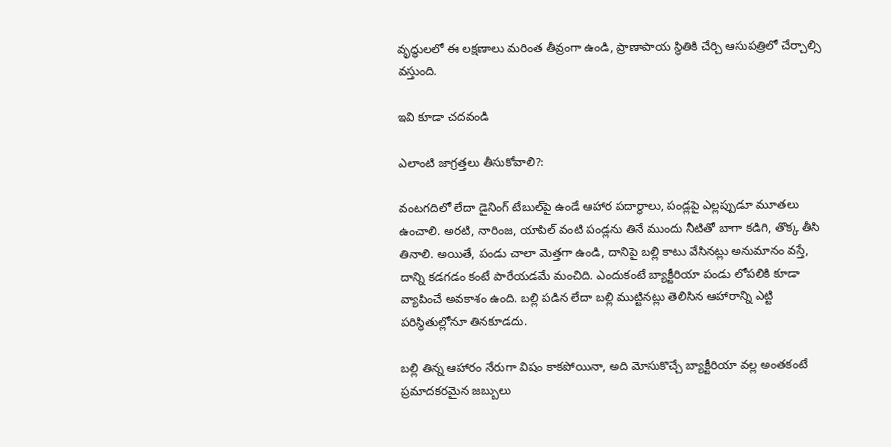వృద్ధులలో ఈ లక్షణాలు మరింత తీవ్రంగా ఉండి, ప్రాణాపాయ స్థితికి చేర్చి ఆసుపత్రిలో చేర్చాల్సి వస్తుంది.

ఇవి కూడా చదవండి

ఎలాంటి జాగ్రత్తలు తీసుకోవాలి?:

వంటగదిలో లేదా డైనింగ్ టేబుల్‌పై ఉండే ఆహార పదార్థాలు, పండ్లపై ఎల్లప్పుడూ మూతలు ఉంచాలి. అరటి, నారింజ, యాపిల్ వంటి పండ్లను తినే ముందు నీటితో బాగా కడిగి, తొక్క తీసి తినాలి. అయితే, పండు చాలా మెత్తగా ఉండి, దానిపై బల్లి కాటు వేసినట్లు అనుమానం వస్తే, దాన్ని కడగడం కంటే పారేయడమే మంచిది. ఎందుకంటే బ్యాక్టీరియా పండు లోపలికి కూడా వ్యాపించే అవకాశం ఉంది. బల్లి పడిన లేదా బల్లి ముట్టినట్లు తెలిసిన ఆహారాన్ని ఎట్టి పరిస్థితుల్లోనూ తినకూడదు.

బల్లి తిన్న ఆహారం నేరుగా విషం కాకపోయినా, అది మోసుకొచ్చే బ్యాక్టీరియా వల్ల అంతకంటే ప్రమాదకరమైన జబ్బులు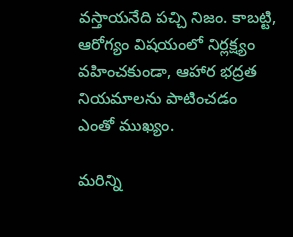వస్తాయనేది పచ్చి నిజం. కాబట్టి, ఆరోగ్యం విషయంలో నిర్లక్ష్యం వహించకుండా, ఆహార భద్రత నియమాలను పాటించడం ఎంతో ముఖ్యం.

మరిన్ని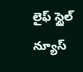లైఫ్ స్టైల్ న్యూస్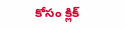కోసం క్లిక్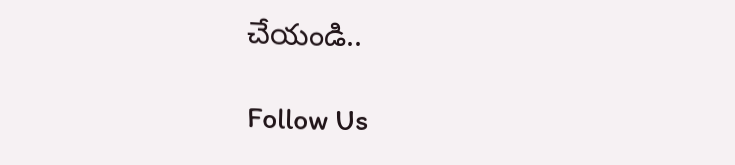చేయండి..

Follow Us